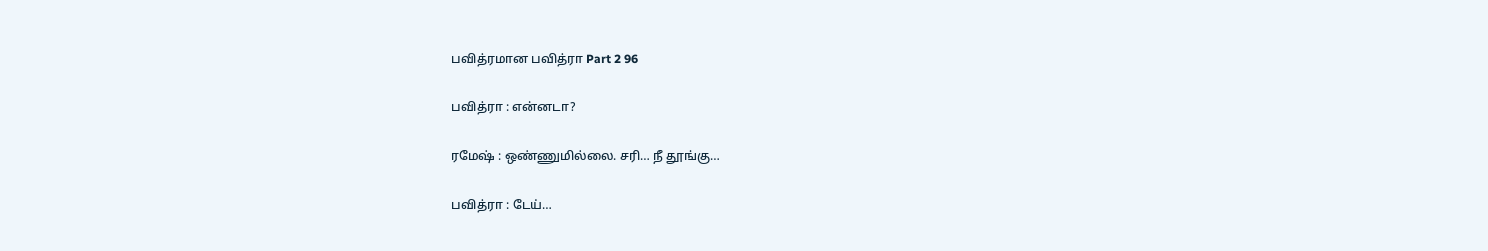பவித்ரமான பவித்ரா Part 2 96

பவித்ரா : என்னடா?

ரமேஷ் : ஒண்ணுமில்லை. சரி… நீ தூங்கு…

பவித்ரா : டேய்…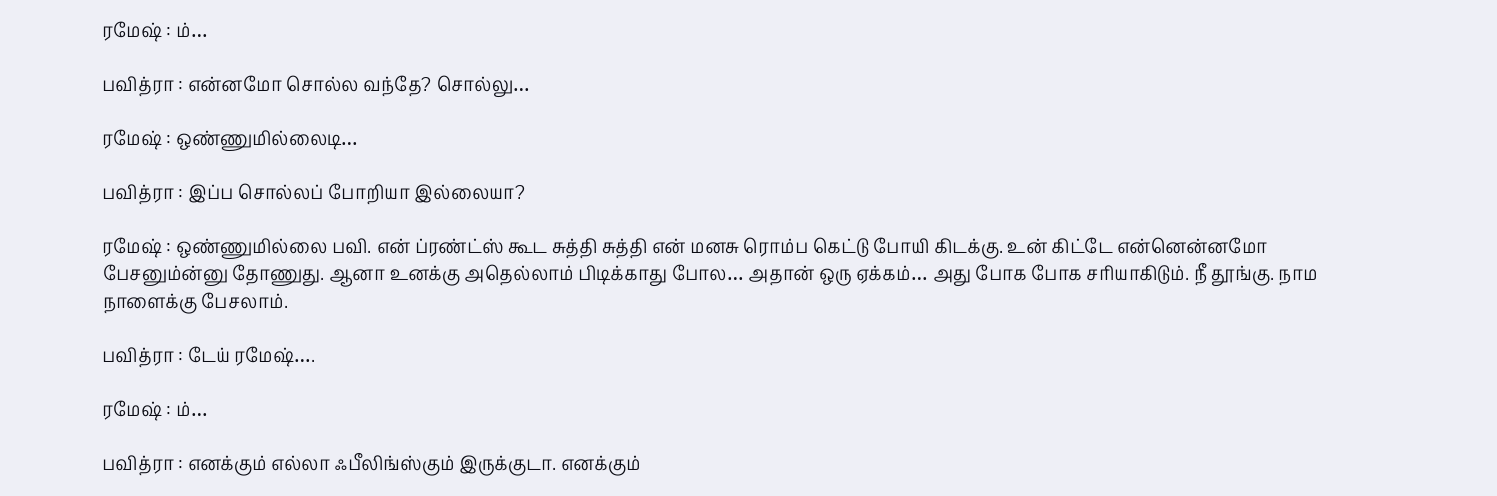ரமேஷ் : ம்…

பவித்ரா : என்னமோ சொல்ல வந்தே? சொல்லு…

ரமேஷ் : ஒண்ணுமில்லைடி…

பவித்ரா : இப்ப சொல்லப் போறியா இல்லையா?

ரமேஷ் : ஒண்ணுமில்லை பவி. என் ப்ரண்ட்ஸ் கூட சுத்தி சுத்தி என் மனசு ரொம்ப கெட்டு போயி கிடக்கு. உன் கிட்டே என்னென்னமோ பேசனும்ன்னு தோணுது. ஆனா உனக்கு அதெல்லாம் பிடிக்காது போல… அதான் ஒரு ஏக்கம்… அது போக போக சரியாகிடும். நீ தூங்கு. நாம நாளைக்கு பேசலாம்.

பவித்ரா : டேய் ரமேஷ்….

ரமேஷ் : ம்…

பவித்ரா : எனக்கும் எல்லா ஃபீலிங்ஸ்கும் இருக்குடா. எனக்கும்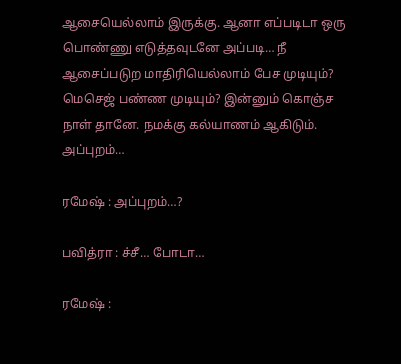ஆசையெல்லாம் இருக்கு. ஆனா எப்படிடா ஒரு பொண்ணு எடுத்தவுடனே அப்படி… நீ ஆசைப்படுற மாதிரியெல்லாம் பேச முடியும்? மெசெஜ் பண்ண முடியும்? இன்னும் கொஞ்ச நாள் தானே. நமக்கு கல்யாணம் ஆகிடும். அப்புறம்…

ரமேஷ் : அப்புறம்…?

பவித்ரா : ச்சீ… போடா…

ரமேஷ் :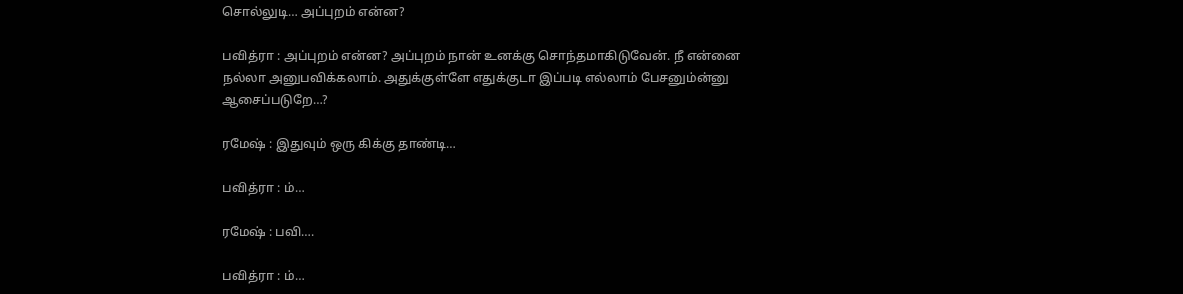சொல்லுடி… அப்புறம் என்ன?

பவித்ரா : அப்புறம் என்ன? அப்புறம் நான் உனக்கு சொந்தமாகிடுவேன். நீ என்னை நல்லா அனுபவிக்கலாம். அதுக்குள்ளே எதுக்குடா இப்படி எல்லாம் பேசனும்ன்னு ஆசைப்படுறே…?

ரமேஷ் : இதுவும் ஒரு கிக்கு தாண்டி…

பவித்ரா : ம்…

ரமேஷ் : பவி….

பவித்ரா : ம்…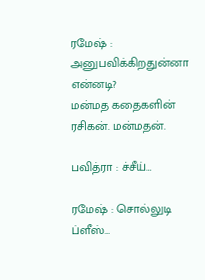ரமேஷ் : அனுபவிக்கிறதுன்னா என்னடி?
மன்மத கதைகளின் ரசிகன். மன்மதன்.

பவித்ரா : ச்சீய்…

ரமேஷ் : சொல்லுடி ப்ளீஸ்…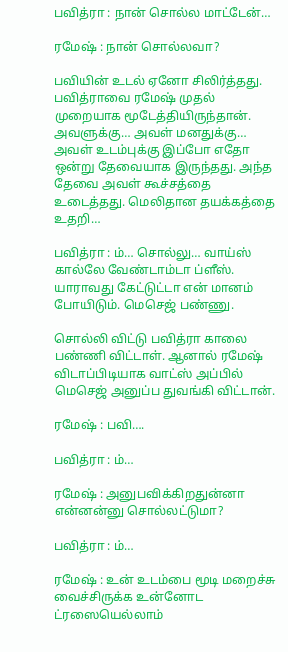பவித்ரா : நான் சொல்ல மாட்டேன்…

ரமேஷ் : நான் சொல்லவா?

பவியின் உடல் ஏனோ சிலிர்த்தது. பவித்ராவை ரமேஷ் முதல் முறையாக மூடேத்தியிருந்தான். அவளுக்கு… அவள் மனதுக்கு… அவள் உடம்புக்கு இப்போ எதோ ஒன்று தேவையாக இருந்தது. அந்த தேவை அவள் கூச்சத்தை உடைத்தது. மெலிதான தயக்கத்தை உதறி…

பவித்ரா : ம்… சொல்லு… வாய்ஸ் கால்லே வேண்டாம்டா ப்ளீஸ். யாராவது கேட்டுட்டா என் மானம் போயிடும். மெசெஜ் பண்ணு.

சொல்லி விட்டு பவித்ரா காலை பண்ணி விட்டாள். ஆனால் ரமேஷ் விடாப்பிடியாக வாட்ஸ் அப்பில் மெசெஜ் அனுப்ப துவங்கி விட்டான்.

ரமேஷ் : பவி….

பவித்ரா : ம்…

ரமேஷ் : அனுபவிக்கிறதுன்னா என்னன்னு சொல்லட்டுமா?

பவித்ரா : ம்…

ரமேஷ் : உன் உடம்பை மூடி மறைச்சு வைச்சிருக்க உன்னோட ட்ரஸையெல்லாம்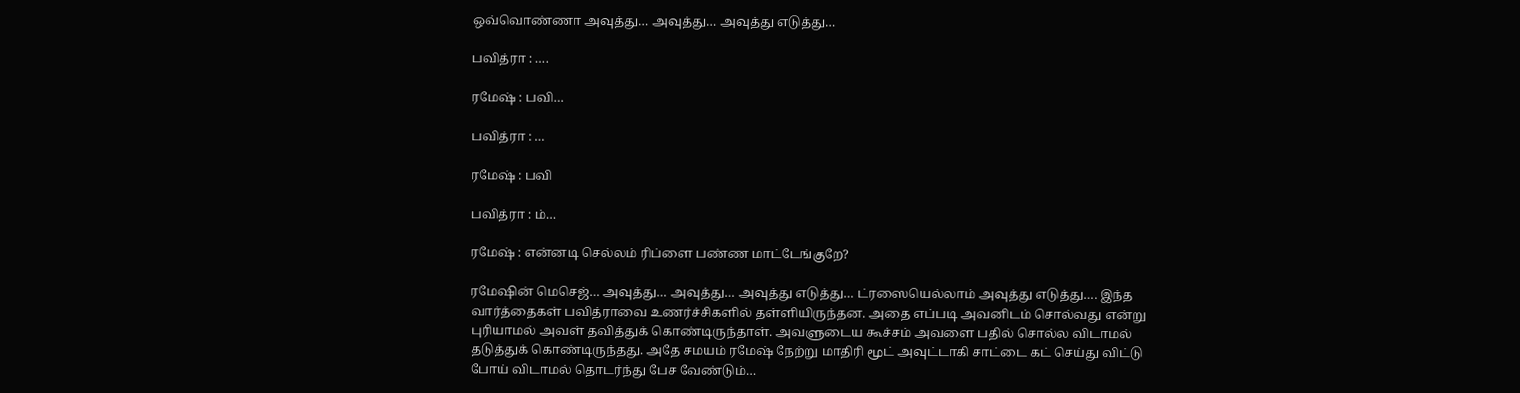ஒவ்வொண்ணா அவுத்து… அவுத்து… அவுத்து எடுத்து…

பவித்ரா : ….

ரமேஷ் : பவி…

பவித்ரா : …

ரமேஷ் : பவி

பவித்ரா : ம்…

ரமேஷ் : என்னடி செல்லம் ரிப்ளை பண்ண மாட்டேங்குறே?

ரமேஷின் மெசெஜ்… அவுத்து… அவுத்து… அவுத்து எடுத்து… ட்ரஸையெல்லாம் அவுத்து எடுத்து…. இந்த வார்த்தைகள் பவித்ராவை உணர்ச்சிகளில் தள்ளியிருந்தன. அதை எப்படி அவனிடம் சொல்வது என்று புரியாமல் அவள் தவித்துக் கொண்டிருந்தாள். அவளுடைய கூச்சம் அவளை பதில் சொல்ல விடாமல் தடுத்துக் கொண்டிருந்தது. அதே சமயம் ரமேஷ் நேற்று மாதிரி மூட் அவுட்டாகி சாட்டை கட் செய்து விட்டு போய் விடாமல் தொடர்ந்து பேச வேண்டும்…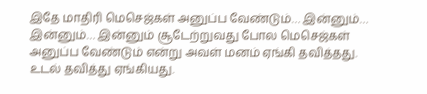இதே மாதிரி மெசெஜ்கள் அனுப்ப வேண்டும்… இன்னும்… இன்னும்… இன்னும் சூடேற்றுவது போல மெசெஜ்கள் அனுப்ப வேண்டும் என்று அவள் மனம் ஏங்கி தவித்தது. உடல் தவித்து ஏங்கியது.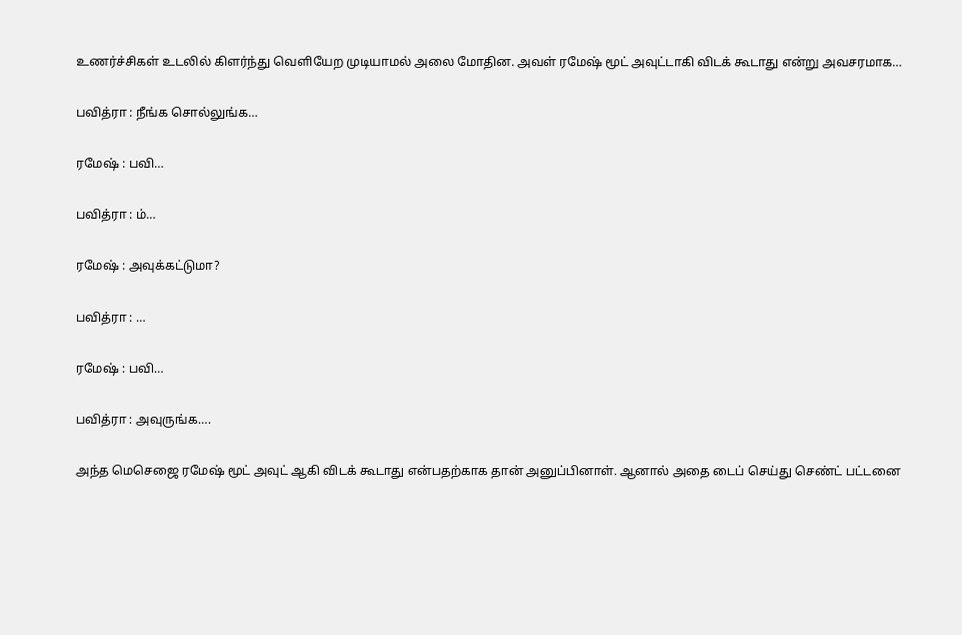உணர்ச்சிகள் உடலில் கிளர்ந்து வெளியேற முடியாமல் அலை மோதின. அவள் ரமேஷ் மூட் அவுட்டாகி விடக் கூடாது என்று அவசரமாக…

பவித்ரா : நீங்க சொல்லுங்க…

ரமேஷ் : பவி…

பவித்ரா : ம்…

ரமேஷ் : அவுக்கட்டுமா?

பவித்ரா : …

ரமேஷ் : பவி…

பவித்ரா : அவுருங்க….

அந்த மெசெஜை ரமேஷ் மூட் அவுட் ஆகி விடக் கூடாது என்பதற்காக தான் அனுப்பினாள். ஆனால் அதை டைப் செய்து செண்ட் பட்டனை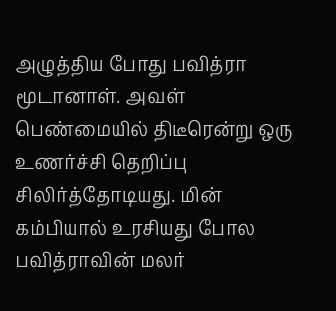அழுத்திய போது பவித்ரா மூடானாள். அவள் பெண்மையில் திடீரென்று ஒரு உணர்ச்சி தெறிப்பு சிலிர்த்தோடியது. மின் கம்பியால் உரசியது போல பவித்ராவின் மலர்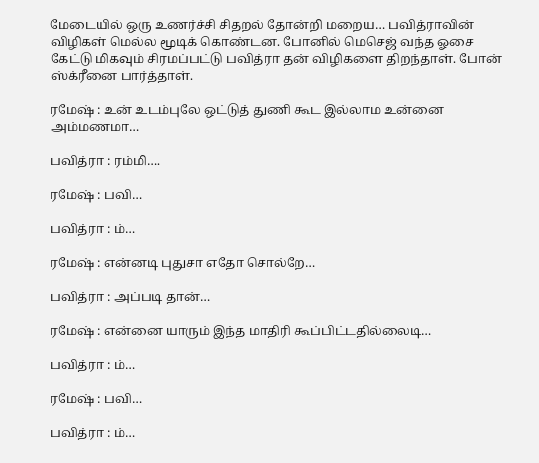மேடையில் ஒரு உணர்ச்சி சிதறல் தோன்றி மறைய… பவித்ராவின் விழிகள் மெல்ல மூடிக் கொண்டன. போனில் மெசெஜ் வந்த ஓசை கேட்டு மிகவும் சிரமப்பட்டு பவித்ரா தன் விழிகளை திறந்தாள். போன் ஸ்க்ரீனை பார்த்தாள்.

ரமேஷ் : உன் உடம்புலே ஒட்டுத் துணி கூட இல்லாம உன்னை அம்மணமா…

பவித்ரா : ரம்மி….

ரமேஷ் : பவி…

பவித்ரா : ம்…

ரமேஷ் : என்னடி புதுசா எதோ சொல்றே…

பவித்ரா : அப்படி தான்…

ரமேஷ் : என்னை யாரும் இந்த மாதிரி கூப்பிட்டதில்லைடி…

பவித்ரா : ம்…

ரமேஷ் : பவி…

பவித்ரா : ம்…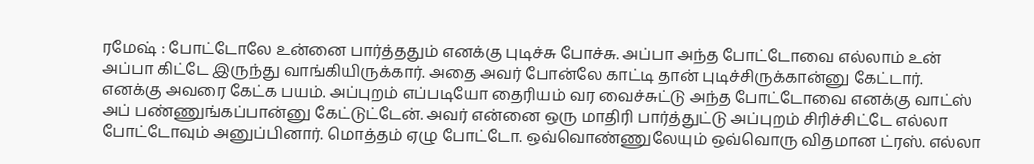ரமேஷ் : போட்டோலே உன்னை பார்த்ததும் எனக்கு புடிச்சு போச்சு. அப்பா அந்த போட்டோவை எல்லாம் உன் அப்பா கிட்டே இருந்து வாங்கியிருக்கார். அதை அவர் போன்லே காட்டி தான் புடிச்சிருக்கான்னு கேட்டார். எனக்கு அவரை கேட்க பயம். அப்புறம் எப்படியோ தைரியம் வர வைச்சுட்டு அந்த போட்டோவை எனக்கு வாட்ஸ் அப் பண்ணுங்கப்பான்னு கேட்டுட்டேன். அவர் என்னை ஒரு மாதிரி பார்த்துட்டு அப்புறம் சிரிச்சிட்டே எல்லா போட்டோவும் அனுப்பினார். மொத்தம் ஏழு போட்டோ. ஒவ்வொண்ணுலேயும் ஒவ்வொரு விதமான ட்ரஸ். எல்லா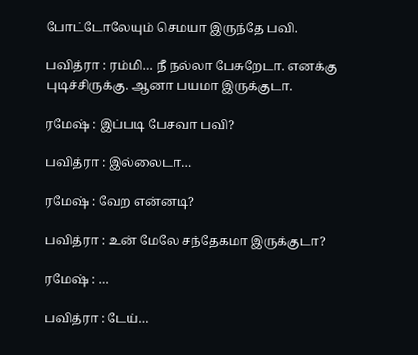போட்டோலேயும் செமயா இருந்தே பவி.

பவித்ரா : ரம்மி… நீ நல்லா பேசுறேடா. எனக்கு புடிச்சிருக்கு. ஆனா பயமா இருக்குடா.

ரமேஷ் : இப்படி பேசவா பவி?

பவித்ரா : இல்லைடா…

ரமேஷ் : வேற என்னடி?

பவித்ரா : உன் மேலே சந்தேகமா இருக்குடா?

ரமேஷ் : …

பவித்ரா : டேய்…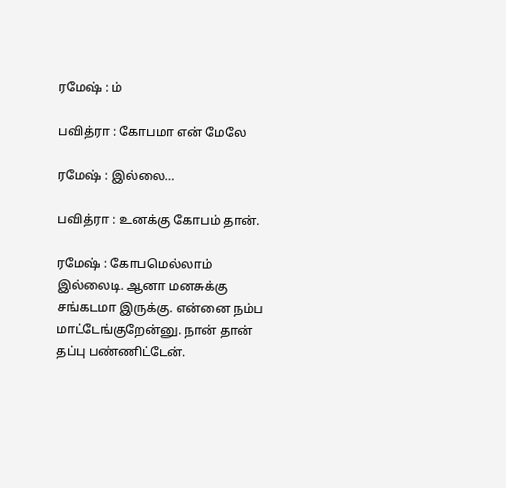ரமேஷ் : ம்

பவித்ரா : கோபமா என் மேலே

ரமேஷ் : இல்லை…

பவித்ரா : உனக்கு கோபம் தான்.

ரமேஷ் : கோபமெல்லாம் இல்லைடி. ஆனா மனசுக்கு சங்கடமா இருக்கு. என்னை நம்ப மாட்டேங்குறேன்னு. நான் தான் தப்பு பண்ணிட்டேன்.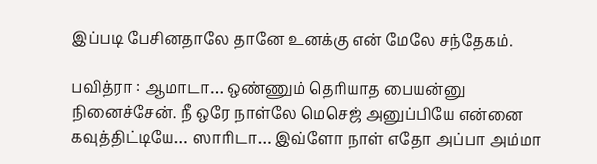இப்படி பேசினதாலே தானே உனக்கு என் மேலே சந்தேகம்.

பவித்ரா : ஆமாடா… ஒண்ணும் தெரியாத பையன்னு நினைச்சேன். நீ ஒரே நாள்லே மெசெஜ் அனுப்பியே என்னை கவுத்திட்டியே… ஸாரிடா… இவ்ளோ நாள் எதோ அப்பா அம்மா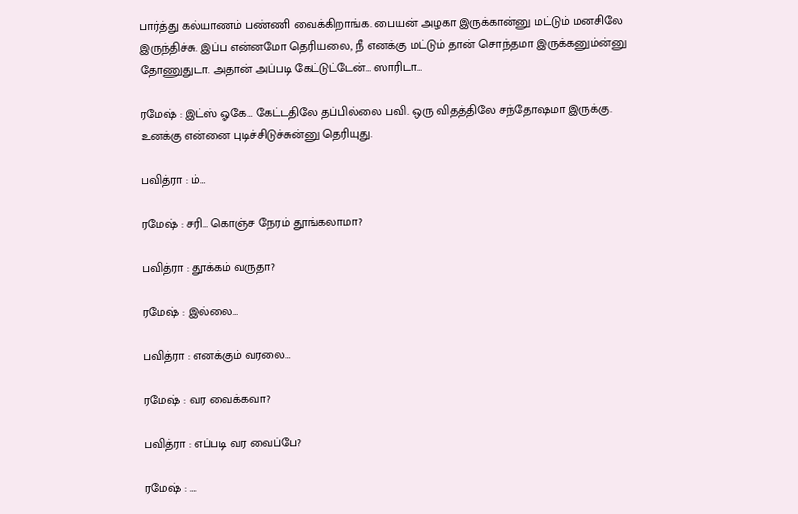பார்த்து கல்யாணம் பண்ணி வைக்கிறாங்க. பையன் அழகா இருக்கான்னு மட்டும் மனசிலே இருந்திச்சு. இப்ப என்னமோ தெரியலை, நீ எனக்கு மட்டும் தான் சொந்தமா இருக்கனும்ன்னு தோணுதுடா. அதான் அப்படி கேட்டுட்டேன்… ஸாரிடா…

ரமேஷ் : இட்ஸ் ஓகே… கேட்டதிலே தப்பில்லை பவி. ஒரு விதத்திலே சந்தோஷமா இருக்கு. உனக்கு என்னை புடிச்சிடுச்சுன்னு தெரியுது.

பவித்ரா : ம்…

ரமேஷ் : சரி… கொஞ்ச நேரம் தூங்கலாமா?

பவித்ரா : தூக்கம் வருதா?

ரமேஷ் : இல்லை…

பவித்ரா : எனக்கும் வரலை…

ரமேஷ் : வர வைக்கவா?

பவித்ரா : எப்படி வர வைப்பே?

ரமேஷ் : ….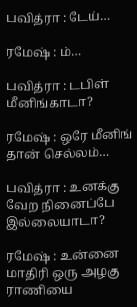பவித்ரா : டேய்…

ரமேஷ் : ம்…

பவித்ரா : டபிள் மீனிங்காடா?

ரமேஷ் : ஒரே மீனிங் தான் செல்லம்…

பவித்ரா : உனக்கு வேற நினைப்பே இல்லையாடா?

ரமேஷ் : உன்னை மாதிரி ஒரு அழகு ராணியை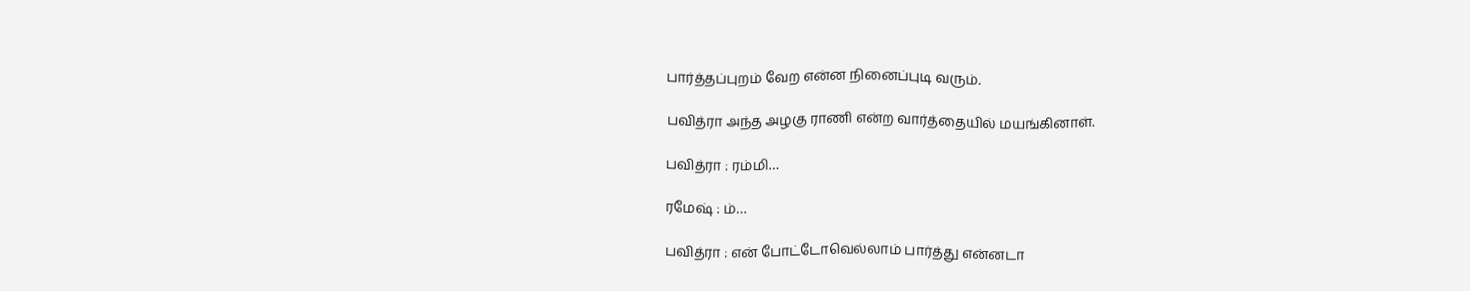பார்த்தப்புறம் வேற என்ன நினைப்புடி வரும்.

பவித்ரா அந்த அழகு ராணி என்ற வார்த்தையில் மயங்கினாள்.

பவித்ரா : ரம்மி…

ரமேஷ் : ம்…

பவித்ரா : என் போட்டோவெல்லாம் பார்த்து என்னடா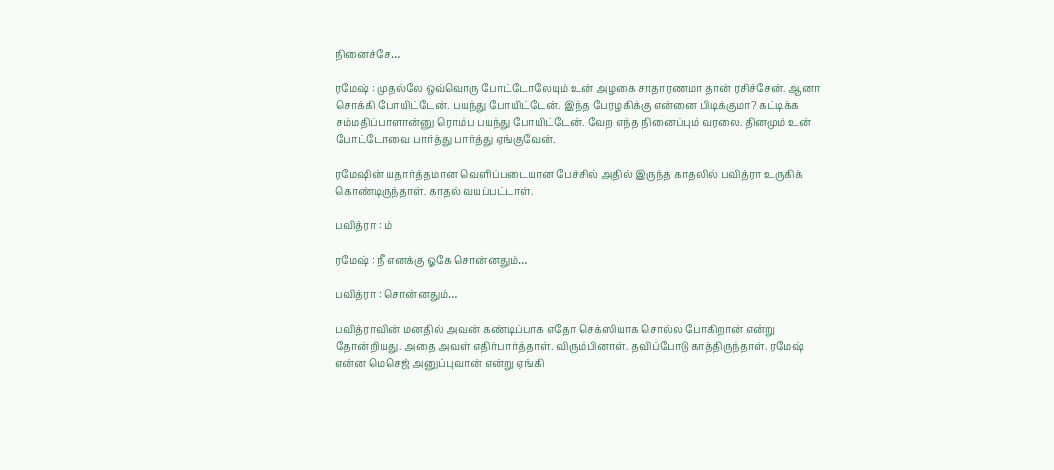நினைச்சே…

ரமேஷ் : முதல்லே ஒவ்வொரு போட்டோலேயும் உன் அழகை சாதாரணமா தான் ரசிச்சேன். ஆனா சொக்கி போயிட்டேன். பயந்து போயிட்டேன். இந்த பேரழகிக்கு என்னை பிடிக்குமா? கட்டிக்க சம்மதிப்பாளான்னு ரொம்ப பயந்து போயிட்டேன். வேற எந்த நினைப்பும் வரலை. தினமும் உன் போட்டோவை பார்த்து பார்த்து ஏங்குவேன்.

ரமேஷின் யதார்த்தமான வெளிப்படையான பேச்சில் அதில் இருந்த காதலில் பவித்ரா உருகிக் கொண்டிருந்தாள். காதல் வயப்பட்டாள்.

பவித்ரா : ம்

ரமேஷ் : நீ எனக்கு ஓகே சொன்னதும்…

பவித்ரா : சொன்னதும்…

பவித்ராவின் மனதில் அவன் கண்டிப்பாக எதோ செக்ஸியாக சொல்ல போகிறான் என்று தோன்றியது. அதை அவள் எதிர்பார்த்தாள். விரும்பினாள். தவிப்போடு காத்திருந்தாள். ரமேஷ் என்ன மெசெஜ் அனுப்புவான் என்று ஏங்கி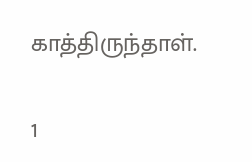காத்திருந்தாள்.

1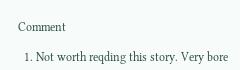Comment

  1. Not worth reqding this story. Very bore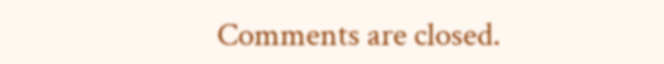Comments are closed.